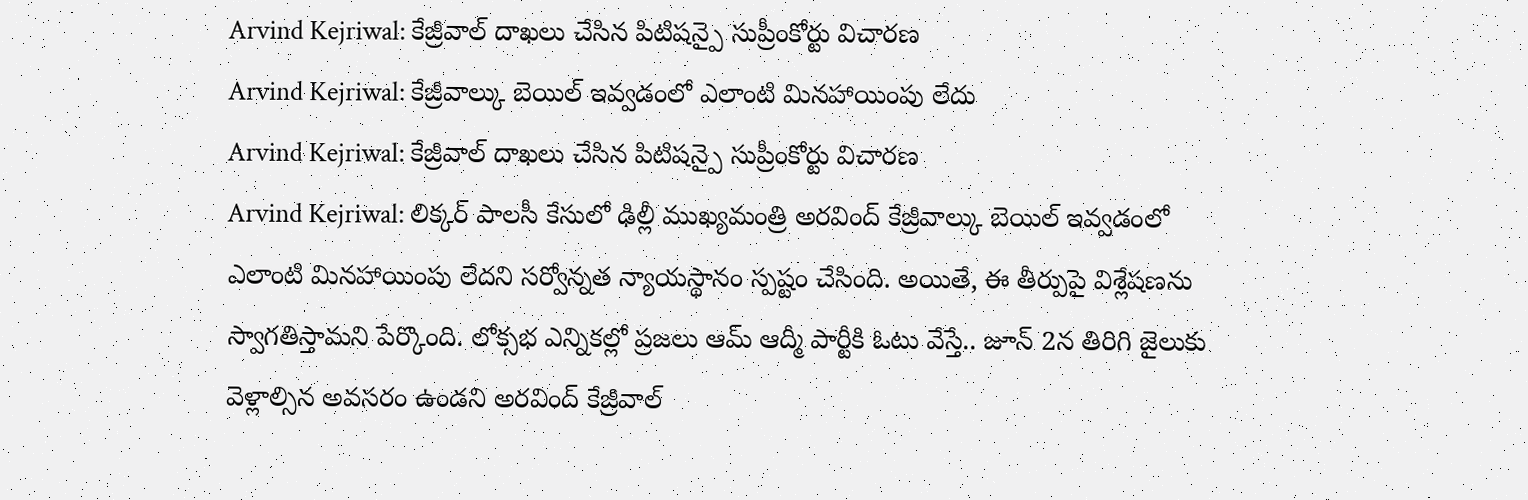Arvind Kejriwal: కేజ్రీవాల్ దాఖలు చేసిన పిటిషన్పై సుప్రీంకోర్టు విచారణ
Arvind Kejriwal: కేజ్రీవాల్కు బెయిల్ ఇవ్వడంలో ఎలాంటి మినహాయింపు లేదు
Arvind Kejriwal: కేజ్రీవాల్ దాఖలు చేసిన పిటిషన్పై సుప్రీంకోర్టు విచారణ
Arvind Kejriwal: లిక్కర్ పాలసీ కేసులో ఢిల్లీ ముఖ్యమంత్రి అరవింద్ కేజ్రీవాల్కు బెయిల్ ఇవ్వడంలో ఎలాంటి మినహాయింపు లేదని సర్వోన్నత న్యాయస్థానం స్పష్టం చేసింది. అయితే, ఈ తీర్పుపై విశ్లేషణను స్వాగతిస్తామని పేర్కొంది. లోక్సభ ఎన్నికల్లో ప్రజలు ఆమ్ ఆద్మీ పార్టీకి ఓటు వేస్తే.. జూన్ 2న తిరిగి జైలుకు వెళ్లాల్సిన అవసరం ఉండని అరవింద్ కేజ్రీవాల్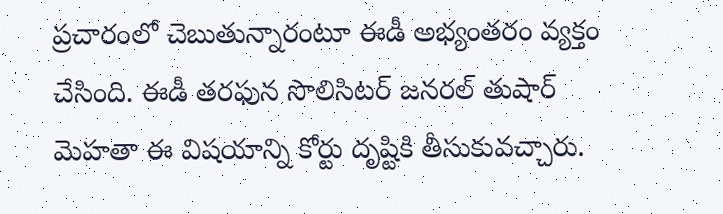ప్రచారంలో చెబుతున్నారంటూ ఈడీ అభ్యంతరం వ్యక్తం చేసింది. ఈడీ తరఫున సొలిసిటర్ జనరల్ తుషార్ మెహతా ఈ విషయాన్ని కోర్టు దృష్టికి తీసుకువచ్చారు.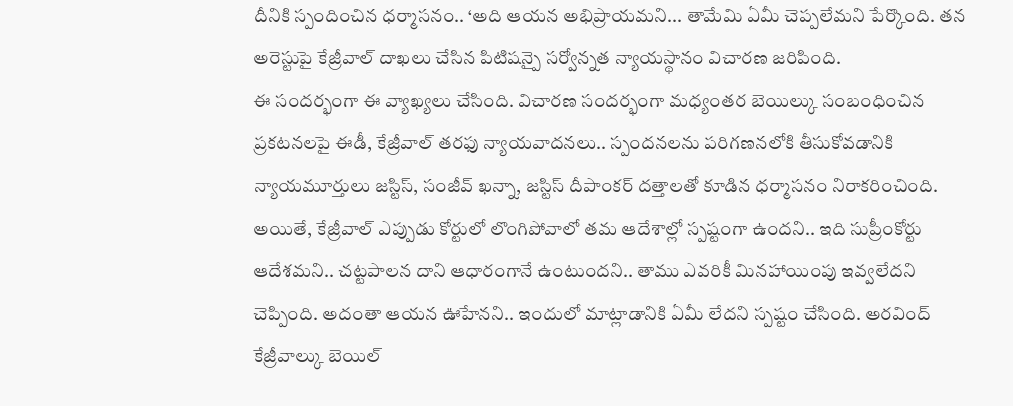దీనికి స్పందించిన ధర్మాసనం.. ‘అది ఆయన అభిప్రాయమని... తామేమి ఏమీ చెప్పలేమని పేర్కొంది. తన అరెస్టుపై కేజ్రీవాల్ దాఖలు చేసిన పిటిషన్పై సర్వోన్నత న్యాయస్థానం విచారణ జరిపింది.
ఈ సందర్భంగా ఈ వ్యాఖ్యలు చేసింది. విచారణ సందర్భంగా మధ్యంతర బెయిల్కు సంబంధించిన ప్రకటనలపై ఈడీ, కేజ్రీవాల్ తరఫు న్యాయవాదనలు.. స్పందనలను పరిగణనలోకి తీసుకోవడానికి న్యాయమూర్తులు జస్టిస్, సంజీవ్ ఖన్నా, జస్టిస్ దీపాంకర్ దత్తాలతో కూడిన ధర్మాసనం నిరాకరించింది. అయితే, కేజ్రీవాల్ ఎప్పుడు కోర్టులో లొంగిపోవాలో తమ ఆదేశాల్లో స్పష్టంగా ఉందని.. ఇది సుప్రీంకోర్టు ఆదేశమని.. చట్టపాలన దాని ఆధారంగానే ఉంటుందని.. తాము ఎవరికీ మినహాయింపు ఇవ్వలేదని చెప్పింది. అదంతా ఆయన ఊహేనని.. ఇందులో మాట్లాడానికి ఏమీ లేదని స్పష్టం చేసింది. అరవింద్ కేజ్రీవాల్కు బెయిల్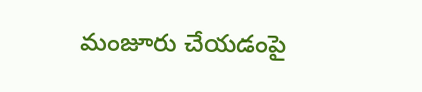మంజూరు చేయడంపై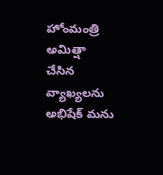హోంమంత్రి అమిత్షా చేసిన వ్యాఖ్యలను అభిషేక్ మను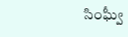సింఘ్వీ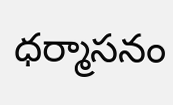ధర్మాసనం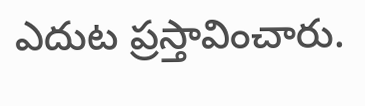ఎదుట ప్రస్తావించారు.